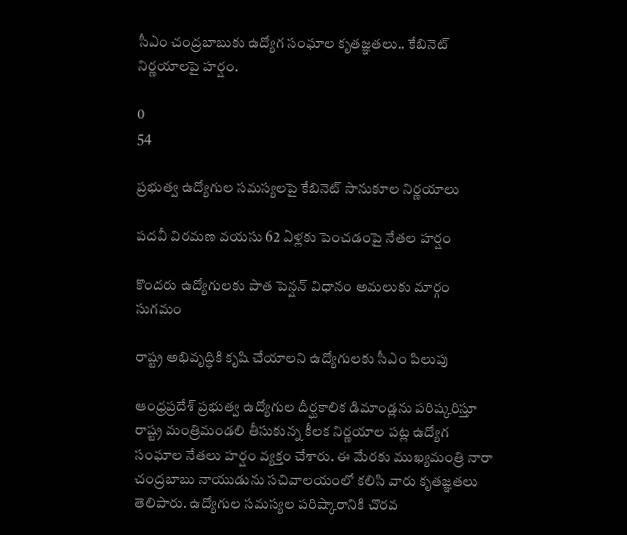సీఎం చంద్రబాబుకు ఉద్యోగ సంఘాల కృతజ్ఞతలు.. కేబినెట్ నిర్ణయాలపై హర్షం.

0
54

ప్రభుత్వ ఉద్యోగుల సమస్యలపై కేబినెట్ సానుకూల నిర్ణయాలు

పదవీ విరమణ వయసు 62 ఏళ్లకు పెంచడంపై నేతల హర్షం

కొందరు ఉద్యోగులకు పాత పెన్షన్ విధానం అమలుకు మార్గం సుగమం

రాష్ట్ర అభివృద్ధికి కృషి చేయాలని ఉద్యోగులకు సీఎం పిలుపు

ఆంధ్రప్రదేశ్ ప్రభుత్వ ఉద్యోగుల దీర్ఘకాలిక డిమాండ్లను పరిష్కరిస్తూ రాష్ట్ర మంత్రిమండలి తీసుకున్న కీలక నిర్ణయాల పట్ల ఉద్యోగ సంఘాల నేతలు హర్షం వ్యక్తం చేశారు. ఈ మేరకు ముఖ్యమంత్రి నారా చంద్రబాబు నాయుడును సచివాలయంలో కలిసి వారు కృతజ్ఞతలు తెలిపారు. ఉద్యోగుల సమస్యల పరిష్కారానికి చొరవ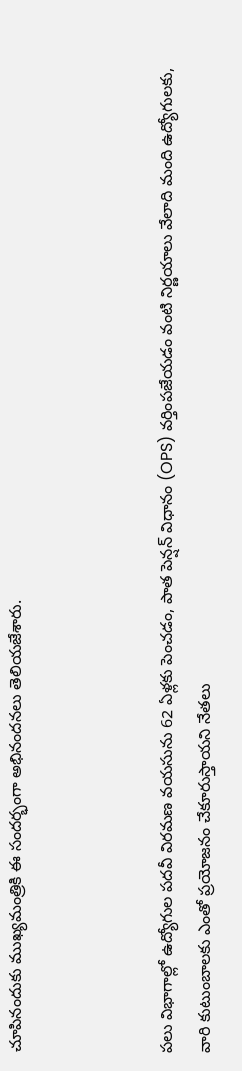చూపినందుకు ముఖ్యమంత్రికి ఈ సందర్భంగా అభినందనలు తెలియజేశారు.



పలు విభాగాల్లో ఉద్యోగుల పదవీ విరమణ వయసును 62 ఏళ్లకు పెంచడం, పాత పెన్షన్ విధానం (OPS) వర్తింపజేయడం వంటి నిర్ణయాలు వేలాది మంది ఉద్యోగులకు, వారి కుటుంబాలకు ఎంతో ప్రయోజనం చేకూరుస్తాయని నేతలు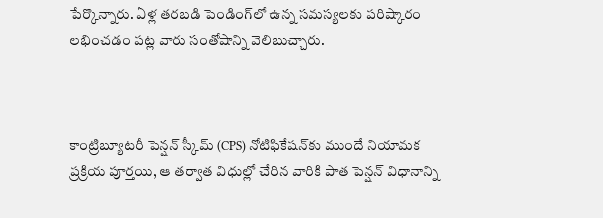పేర్కొన్నారు. ఏళ్ల తరబడి పెండింగ్‌లో ఉన్న సమస్యలకు పరిష్కారం లభించడం పట్ల వారు సంతోషాన్ని వెలిబుచ్చారు.



కాంట్రిబ్యూటరీ పెన్షన్ స్కీమ్ (CPS) నోటిఫికేషన్‌కు ముందే నియామక ప్రక్రియ పూర్తయి, ఆ తర్వాత విధుల్లో చేరిన వారికి పాత పెన్షన్ విధానాన్ని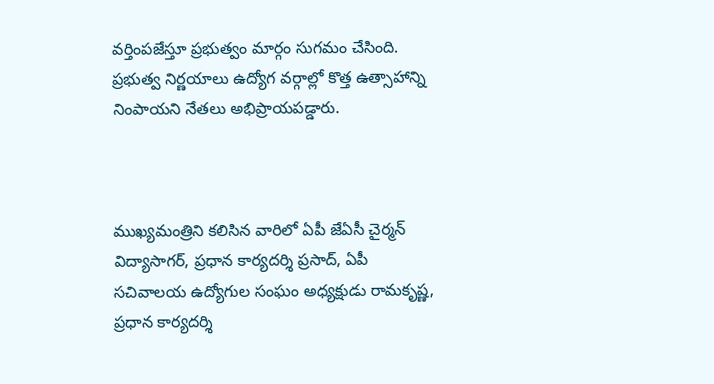వర్తింపజేస్తూ ప్రభుత్వం మార్గం సుగమం చేసింది. ప్రభుత్వ నిర్ణయాలు ఉద్యోగ వర్గాల్లో కొత్త ఉత్సాహాన్ని నింపాయని నేతలు అభిప్రాయపడ్డారు.



ముఖ్యమంత్రిని కలిసిన వారిలో ఏపీ జేఏసీ చైర్మన్ విద్యాసాగర్, ప్రధాన కార్యదర్శి ప్రసాద్, ఏపీ సచివాలయ ఉద్యోగుల సంఘం అధ్యక్షుడు రామకృష్ణ, ప్రధాన కార్యదర్శి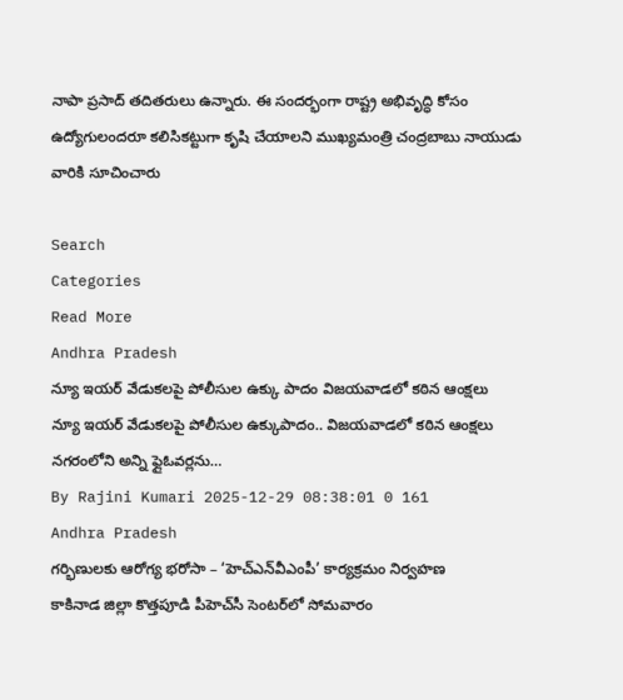నాపా ప్రసాద్ తదితరులు ఉన్నారు. ఈ సందర్భంగా రాష్ట్ర అభివృద్ధి కోసం ఉద్యోగులందరూ కలిసికట్టుగా కృషి చేయాలని ముఖ్యమంత్రి చంద్రబాబు నాయుడు వారికి సూచించారు

Search
Categories
Read More
Andhra Pradesh
న్యూ ఇయర్ వేడుకలపై పోలీసుల ఉక్కు పాదం విజయవాడలో కఠిన ఆంక్షలు
న్యూ ఇయర్ వేడుకలపై పోలీసుల ఉక్కుపాదం.. విజయవాడలో కఠిన ఆంక్షలు   నగరంలోని అన్ని ఫ్లైఓవర్లను...
By Rajini Kumari 2025-12-29 08:38:01 0 161
Andhra Pradesh
గర్భిణులకు ఆరోగ్య భరోసా – ‘హెచ్‌ఎన్‌వీఎంపీ’ కార్యక్రమం నిర్వహణ
కాకినాడ జిల్లా కొత్తపూడి పీహెచ్‌సీ సెంటర్‌లో సోమవారం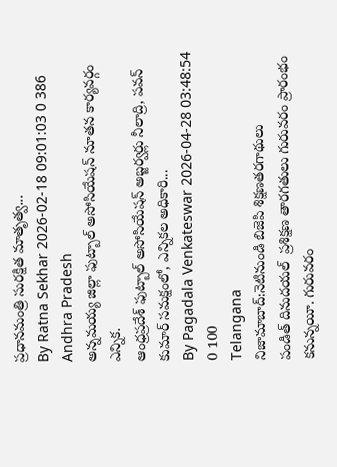ప్రధానమంత్రి సురక్షిత మాతృత్వ...
By Ratna Sekhar 2026-02-18 09:01:03 0 386
Andhra Pradesh
అన్నమయ్య జిల్లా ఫుట్బాల్ అసోసియేషన్ నూతన కార్యవర్గం ఎన్నిక.
ఆంధ్రప్రదేశ్ ఫుట్బాల్ అసోసియేషన్ అబ్జర్వర్లు నీలాద్రి, పవన్ కుమార్ సమక్షంలో, ఎన్నికల అధికారి...
By Pagadala Venkateswar 2026-04-28 03:48:54 0 100
Telangana
నిజామాబాద్:నెటినుండి బిజెపి శిక్షణతరగాథులు
పండిత్ దినుదయల్  ప్రశిక్షణ తారగతులు గురువరం ప్రారంభం కనున్నయీ. గురువరం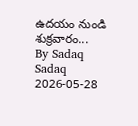ఉదయం నుండి శుక్రవారం...
By Sadaq Sadaq 2026-05-28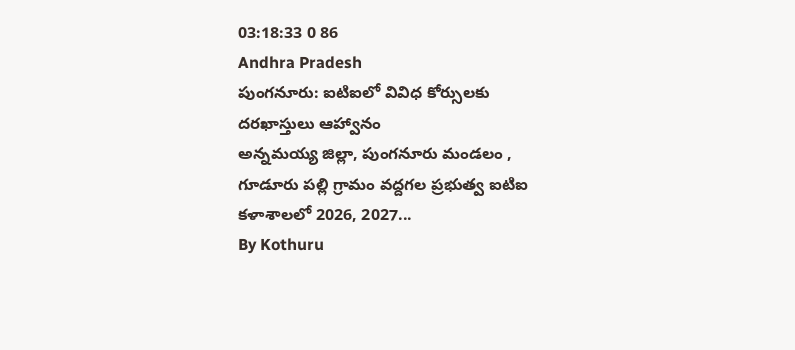03:18:33 0 86
Andhra Pradesh
పుంగనూరు: ఐటిఐలో వివిధ కోర్సులకు దరఖాస్తులు ఆహ్వానం
అన్నమయ్య జిల్లా, పుంగనూరు మండలం , గూడూరు పల్లి గ్రామం వద్దగల ప్రభుత్వ ఐటిఐ కళాశాలలో 2026, 2027...
By Kothuru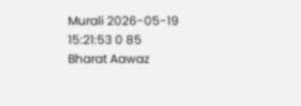Murali 2026-05-19 15:21:53 0 85
Bharat Aawaz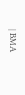| BMA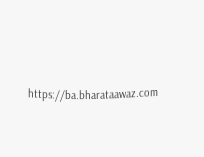https://ba.bharataawaz.com